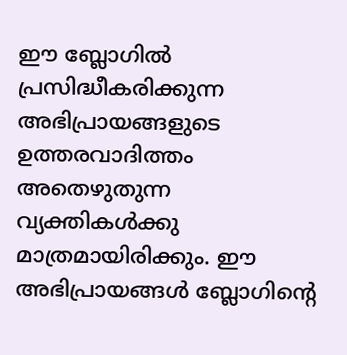ഈ ബ്ലോഗില്‍ പ്രസിദ്ധീകരിക്കുന്ന അഭിപ്രായങ്ങളുടെ ഉത്തരവാദിത്തം അതെഴുതുന്ന വ്യക്തികള്‍ക്കു മാത്രമായിരിക്കും. ഈ അഭിപ്രായങ്ങള്‍ ബ്ലോഗിന്റെ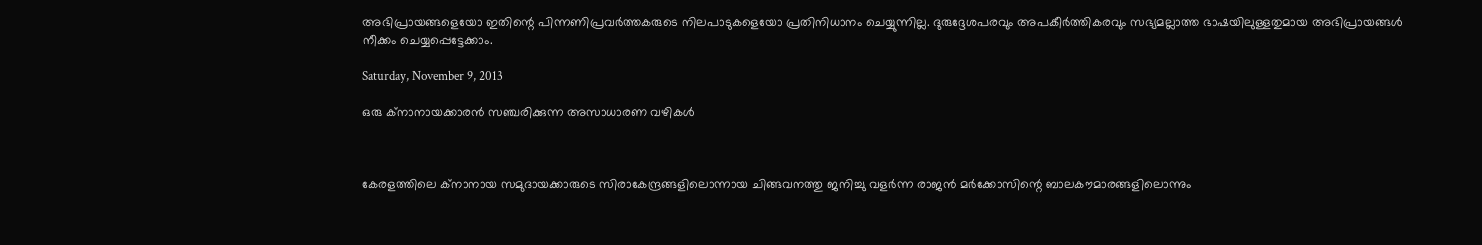അഭിപ്രായങ്ങളെയോ ഇതിന്റെ പിന്നണിപ്രവര്‍ത്തകരുടെ നിലപാടുകളെയോ പ്രതിനിധാനം ചെയ്യുന്നില്ല. ദുരുദ്ദേശപരവും അപകീര്‍ത്തികരവും സഭ്യമല്ലാത്ത ഭാഷയിലുള്ളതുമായ അഭിപ്രായങ്ങള്‍ നീക്കം ചെയ്യപ്പെട്ടേക്കാം.

Saturday, November 9, 2013

ഒരു ക്നാനായക്കാരന്‍ സഞ്ചരിക്കുന്ന അസാധാരണ വഴികള്‍



കേരളത്തിലെ ക്‌നാനായ സമുദായക്കാരുടെ സിരാകേന്ദ്രങ്ങളിലൊന്നായ ചിങ്ങവനത്തു ജനിച്ചു വളര്‍ന്ന രാജന്‍ മര്‍ക്കോസിന്റെ ബാലകൗമാരങ്ങളിലൊന്നും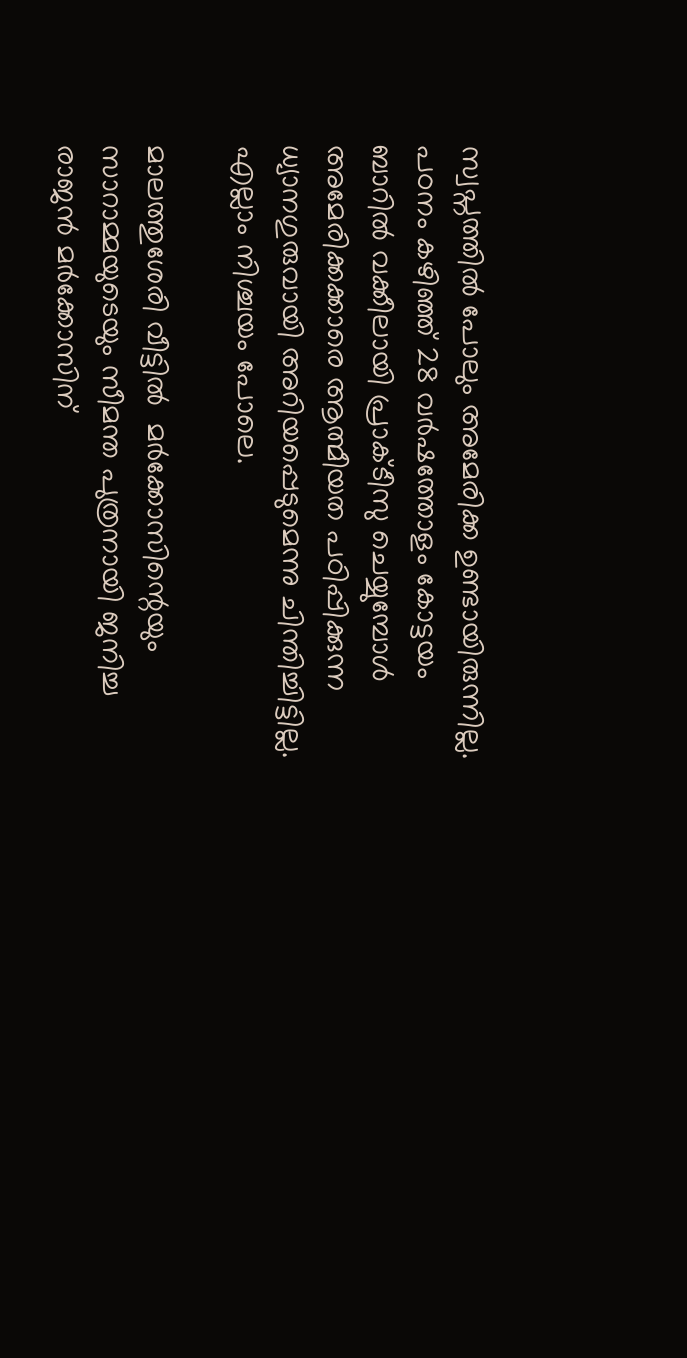സ്വപ്നത്തില്‍ പോലും അമേരിക്ക ഉണ്ടായിരുന്നില്ല. പഠനം കഴിഞ്ഞ് 28 വര്‍ഷത്തോളം കോട്ടയം ബാറില്‍ വക്കീലായി പ്രാക്ടീസു ചെയ്യുമ്പോള്‍ അമേരിക്കക്കാരെ ആത്മീയത പഠിപ്പിക്കുന്ന ധ്യാനഗുരുവായി അറിയപ്പെടുമെന്നു ചിന്തിച്ചിട്ടില്ല. എല്ലാം നിശ്ചയം പോലെ.

മാലത്തുശേരി വീട്ടില്‍  മര്‍ക്കോസിന്റെയും സാറാമ്മയുടെയും സീമന്ത പുത്രനായി ജനിച്ച രാജന്‍ മര്‍ക്കോസിന്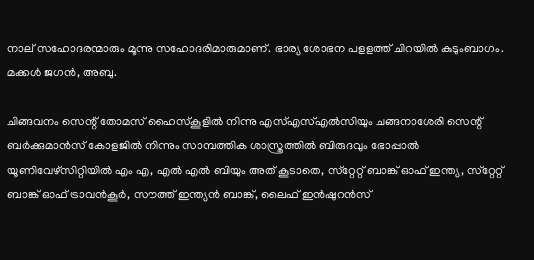നാല് സഹോദരന്മാരും മൂന്നു സഹോദരിമാരുമാണ്. ഭാര്യ ശോഭന പളളത്ത് ചിറയില്‍ കുടുംബാഗം. മക്കള്‍ ജഗന്‍, അബു.

ചിങ്ങവനം സെന്റ് തോമസ് ഹൈസ്‌കൂളില്‍ നിന്നു എസ്എസ്എല്‍സിയും ചങ്ങനാശേരി സെന്റ് ബര്‍ക്കുമാന്‍സ് കോളജില്‍ നിന്നും സാമ്പത്തിക ശാസ്ത്രത്തില്‍ ബിരുദവും ഭോപ്പാല്‍   യൂണിവേഴ്‌സിറ്റിയില്‍ എം എ, എല്‍ എല്‍ ബിയും അത് കൂടാതെ, സ്‌റ്റേറ്റ് ബാങ്ക് ഓഫ് ഇന്ത്യ, സ്‌റ്റേറ്റ് ബാങ്ക് ഓഫ് ട്രാവന്‍കൂര്‍, സൗത്ത് ഇന്ത്യന്‍ ബാങ്ക്, ലൈഫ് ഇന്‍ഷുറന്‍സ്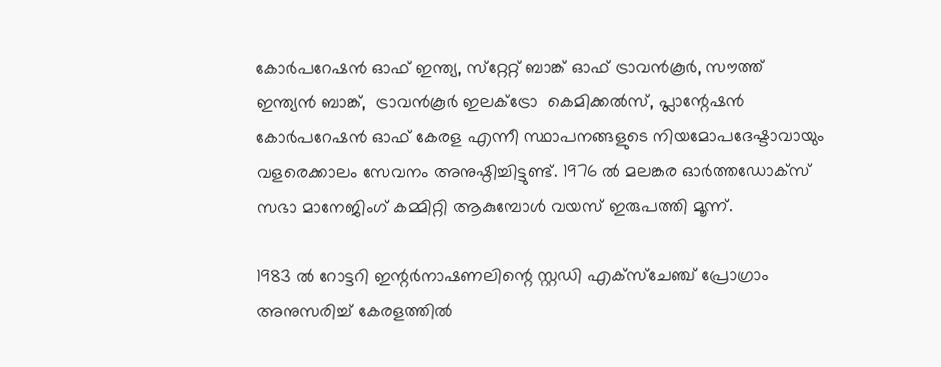കോര്‍പറേഷന്‍ ഓഫ് ഇന്ത്യ, സ്‌റ്റേറ്റ് ബാങ്ക് ഓഫ് ട്രാവന്‍കൂര്‍, സൗത്ത് ഇന്ത്യന്‍ ബാങ്ക്,  ട്രാവന്‍കൂര്‍ ഇലക്‌ട്രോ  കെമിക്കല്‍സ്, പ്ലാന്റേഷന്‍ കോര്‍പറേഷന്‍ ഓഫ് കേരള എന്നീ സ്ഥാപനങ്ങളുടെ നിയമോപദേഷ്ടാവായും വളരെക്കാലം സേവനം അനുഷ്ഠിച്ചിട്ടുണ്ട്. 1976 ല്‍ മലങ്കര ഓര്‍ത്തഡോക്‌സ് സഭാ മാനേജിംഗ് കമ്മിറ്റി ആകുമ്പോള്‍ വയസ് ഇരുപത്തി മൂന്ന്.

1983 ല്‍ റോട്ടറി ഇന്റര്‍നാഷണലിന്റെ സ്റ്റഡി എക്‌സ്‌ചേഞ്ച് പ്രോഗ്രാം അനുസരിച്ച് കേരളത്തില്‍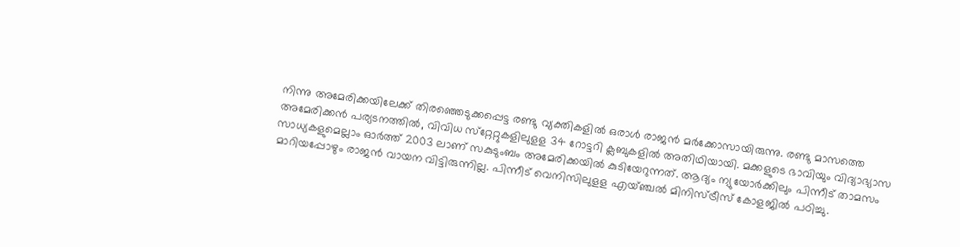നിന്നു അമേരിക്കയിലേക്ക് തിരഞ്ഞെടുക്കപ്പെട്ട രണ്ടു വ്യക്തികളില്‍ ഒരാള്‍ രാജന്‍ മര്‍ക്കോസായിരുന്നു. രണ്ടു മാസത്തെ അമേരിക്കന്‍ പര്യടനത്തില്‍, വിവിധ സ്‌റ്റേറ്റുകളിലുളള 34 റോട്ടറി ക്ലബുകളില്‍ അതിഥിയായി. മക്കളുടെ ഭാവിയും വിദ്യാഭ്യാസ സാധ്യകളുമെല്ലാം ഓര്‍ത്ത് 2003 ലാണ് സകുടുംബം അമേരിക്കയില്‍ കുടിയേറുന്നത്. ആദ്യം ന്യുയോര്‍ക്കിലും പിന്നീട് താമസം മാറിയപ്പോഴും രാജന്‍ വായന വിട്ടിരുന്നില്ല. പിന്നീട് വെനിസിലുളള എയ്ഞ്ചല്‍ മിനിസ്ട്രീസ് കോളജില്‍ പഠിച്ചു.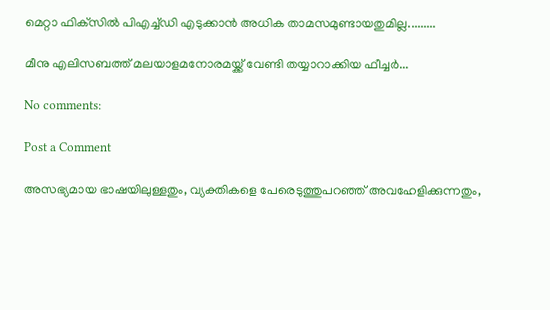മെറ്റാ ഫിക്‌സില്‍ പിഎച്ച്ഡി എടുക്കാന്‍ അധിക താമസമുണ്ടായതുമില്ല.........

മീനു എലിസബത്ത്‌ മലയാളമനോരമയ്ക്ക് വേണ്ടി തയ്യാറാക്കിയ ഫീച്ചര്‍...

No comments:

Post a Comment

അസഭ്യമായ ഭാഷയിലുള്ളതും, വ്യക്തികളെ പേരെടുത്തുപറഞ്ഞ് അവഹേളിക്കുന്നതും,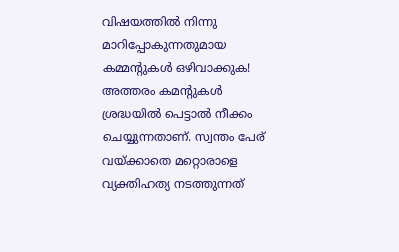വിഷയത്തില്‍ നിന്നു മാറിപ്പോകുന്നതുമായ കമ്മന്റുകള്‍ ഒഴിവാക്കുക! അത്തരം കമന്റുകള്‍ ശ്രദ്ധയില്‍ പെട്ടാല്‍ നീക്കം ചെയ്യുന്നതാണ്. സ്വന്തം പേര് വയ്ക്കാതെ മറ്റൊരാളെ വ്യക്തിഹത്യ നടത്തുന്നത്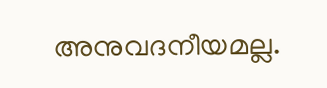അനുവദനീയമല്ല.